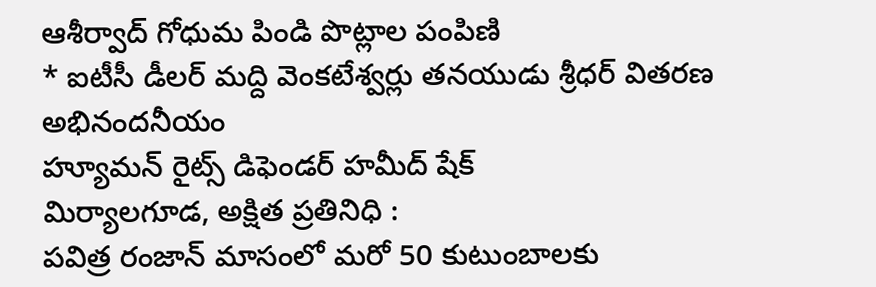ఆశీర్వాద్ గోధుమ పిండి పొట్లాల పంపిణి
* ఐటీసీ డీలర్ మద్ది వెంకటేశ్వర్లు తనయుడు శ్రీధర్ వితరణ అభినందనీయం
హ్యూమన్ రైట్స్ డిఫెండర్ హమీద్ షేక్
మిర్యాలగూడ, అక్షిత ప్రతినిధి :
పవిత్ర రంజాన్ మాసంలో మరో 50 కుటుంబాలకు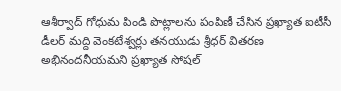ఆశీర్వాద్ గోధుమ పిండి పొట్లాలను పంపిణీ చేసిన ప్రఖ్యాత ఐటీసీ డీలర్ మద్ది వెంకటేశ్వర్లు తనయుడు శ్రీధర్ వితరణ అభినందనీయమని ప్రఖ్యాత సోషల్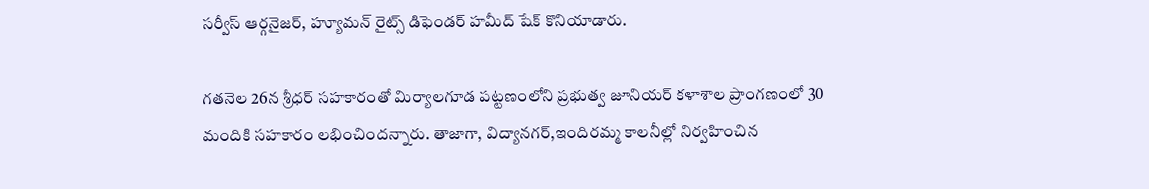సర్వీస్ ఆర్గనైజర్, హ్యూమన్ రైట్స్ డిఫెండర్ హమీద్ షేక్ కొనియాడారు.

గతనెల 26న శ్రీధర్ సహకారంతో మిర్యాలగూడ పట్టణంలోని ప్రభుత్వ జూనియర్ కళాశాల ప్రాంగణంలో 30 మందికి సహకారం లభించిందన్నారు. తాజాగా, విద్యానగర్,ఇందిరమ్మ కాలనీల్లో నిర్వహించిన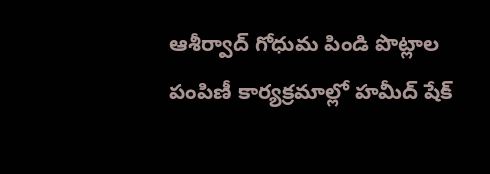ఆశీర్వాద్ గోధుమ పిండి పొట్లాల పంపిణీ కార్యక్రమాల్లో హమీద్ షేక్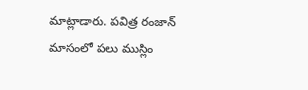మాట్లాడారు. పవిత్ర రంజాన్ మాసంలో పలు ముస్లిం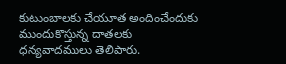కుటుంబాలకు చేయూత అందించేందుకు ముందుకొస్తున్న దాతలకు ధన్యవాదములు తెలిపారు.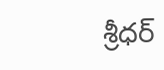శ్రీధర్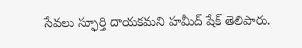సేవలు స్ఫూర్తి దాయకమని హమీద్ షేక్ తెలిపారు.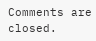Comments are closed.